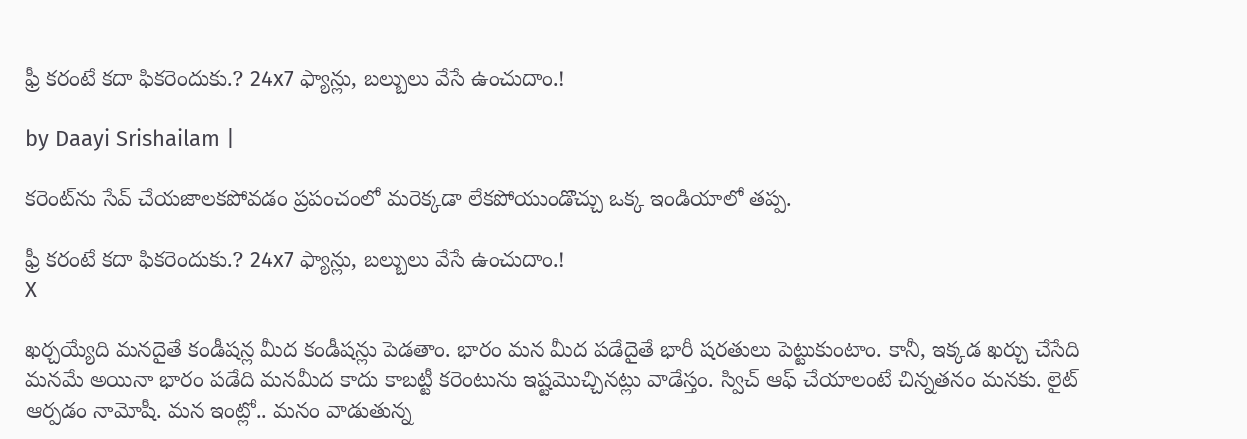ఫ్రీ కరంటే కదా ఫికరెందుకు.? 24x7 ఫ్యాన్లు, బల్బులు వేసే ఉంచుదాం.!

by Daayi Srishailam |

కరెంట్‌ను సేవ్ చేయజాలకపోవడం ప్రపంచంలో మరెక్కడా లేకపోయుండొచ్చు ఒక్క ఇండియాలో తప్ప.

ఫ్రీ కరంటే కదా ఫికరెందుకు.? 24x7 ఫ్యాన్లు, బల్బులు వేసే ఉంచుదాం.!
X

ఖర్చయ్యేది మనదైతే కండీషన్ల మీద కండీషన్లు పెడతాం. భారం మన మీద పడేదైతే భారీ షరతులు పెట్టుకుంటాం. కానీ, ఇక్కడ ఖర్చు చేసేది మనమే అయినా భారం పడేది మనమీద కాదు కాబట్టీ కరెంటును ఇష్టమొచ్చినట్లు వాడేస్తం. స్విచ్ ఆఫ్ చేయాలంటే చిన్నతనం మనకు. లైట్ ఆర్పడం నామోషీ. మన ఇంట్లో.. మనం వాడుతున్న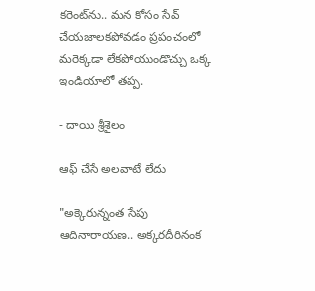కరెంట్‌ను.. మన కోసం సేవ్ చేయజాలకపోవడం ప్రపంచంలో మరెక్కడా లేకపోయుండొచ్చు ఒక్క ఇండియాలో తప్ప.

- దాయి శ్రీశైలం

ఆఫ్ చేసే అలవాటే లేదు

"అక్కెరున్నంత సేపు ఆదినారాయణ.. అక్కరదీరినంక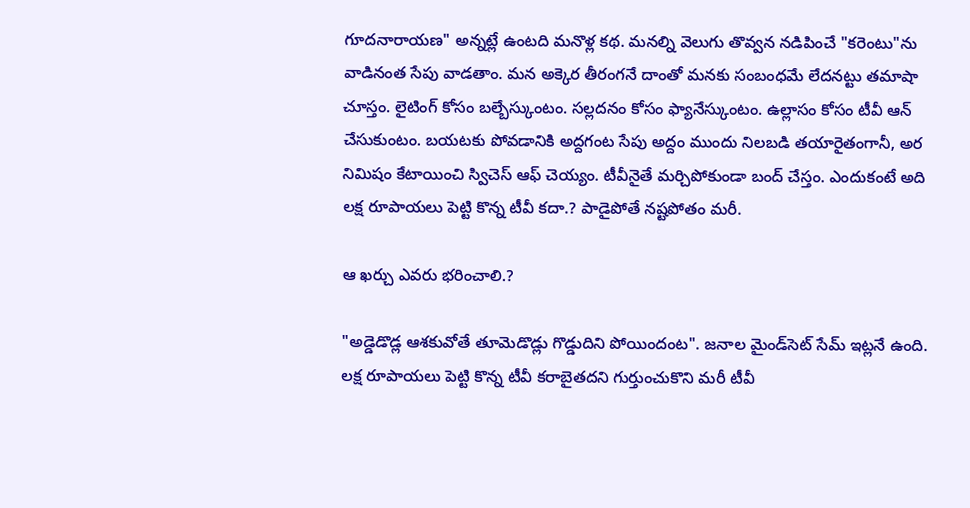గూదనారాయణ" అన్నట్లే ఉంటది మనొళ్ల కథ. మనల్ని వెలుగు తొవ్వన నడిపించే "కరెంటు"ను వాడినంత సేపు వాడతాం. మన అక్కెర తీరంగనే దాంతో మనకు సంబంధమే లేదనట్టు తమాషా చూస్తం. లైటింగ్ కోసం బల్బేస్కుంటం. సల్లదనం కోసం ఫ్యానేస్కుంటం. ఉల్లాసం కోసం టీవీ ఆన్ చేసుకుంటం. బయటకు పోవడానికి అద్దగంట సేపు అద్దం ముందు నిలబడి తయారైతంగానీ, అర నిమిషం కేటాయించి స్విచెస్ ఆఫ్ చెయ్యం. టీవీనైతే మర్చిపోకుండా బంద్ చేస్తం. ఎందుకంటే అది లక్ష రూపాయలు పెట్టి కొన్న టీవీ కదా.? పాడైపోతే నష్టపోతం మరీ.

ఆ ఖర్చు ఎవరు భరించాలి.?

"అడ్డెడొడ్ల ఆశకువోతే తూమెడొడ్లు గొడ్డుదిని పోయిందంట". జనాల మైండ్‌సెట్ సేమ్ ఇట్లనే ఉంది. లక్ష రూపాయలు పెట్టి కొన్న టీవీ కరాబైతదని గుర్తుంచుకొని మరీ టీవీ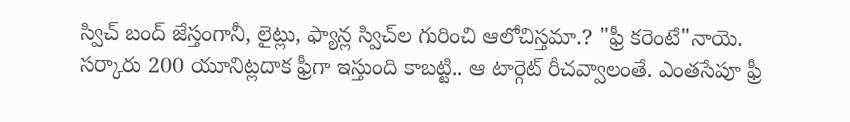స్విచ్ బంద్ జేస్తంగానీ, లైట్లు, ఫ్యాన్ల స్విచ్‌ల గురించి ఆలోచిస్తమా.? "ఫ్రీ కరెంటే"నాయె. సర్కారు 200 యూనిట్లదాక ఫ్రీగా ఇస్తుంది కాబట్టి.. ఆ టార్గెట్ రీచవ్వాలంతే. ఎంతసేపూ ఫ్రీ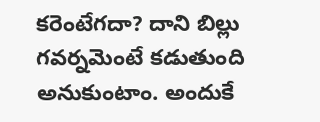కరెంటేగదా? దాని బిల్లు గవర్నమెంటే కడుతుంది అనుకుంటాం. అందుకే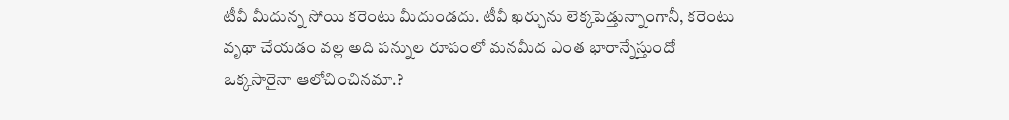టీవీ మీదున్న సోయి కరెంటు మీదుండదు. టీవీ ఖర్చును లెక్కపెడ్తున్నాంగానీ, కరెంటు వృథా చేయడం వల్ల అది పన్నుల రూపంలో మనమీద ఎంత భారాన్నేస్తుందో ఒక్కసారైనా ఆలోచించినమా.?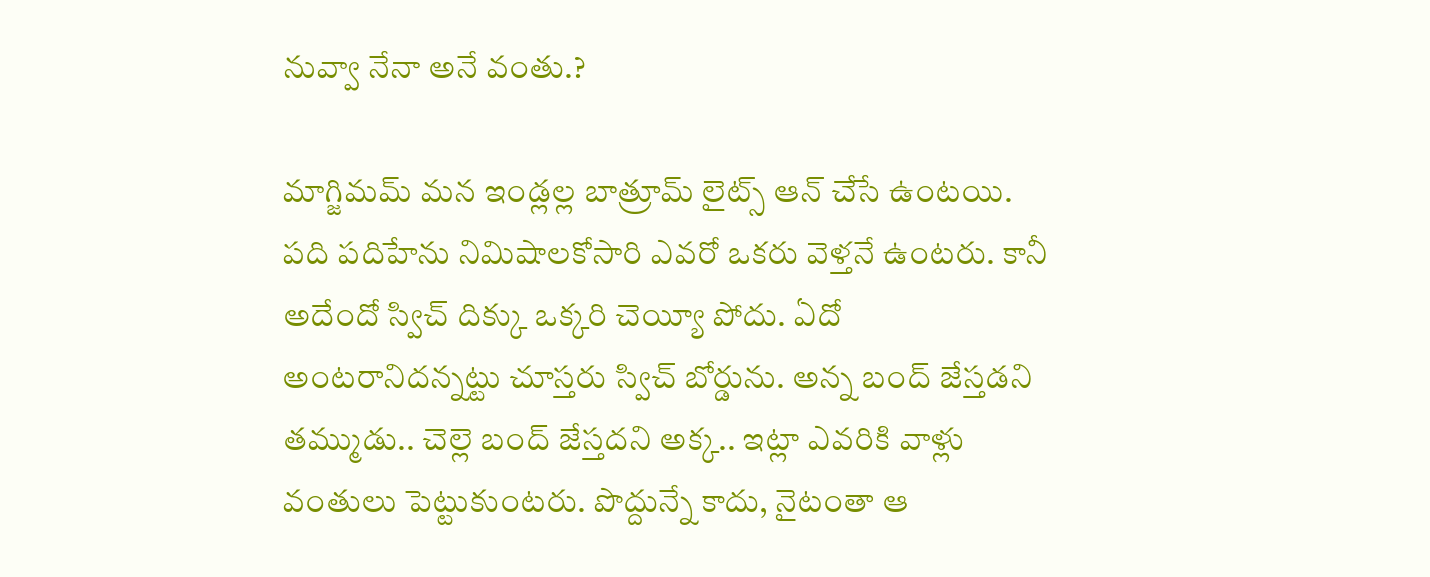నువ్వా నేనా అనే వంతు.?

మాగ్జిమమ్ మన ఇండ్లల్ల బాత్రూమ్‌ లైట్స్ ఆన్ చేసే ఉంటయి. పది పదిహేను నిమిషాలకోసారి ఎవరో ఒకరు వెళ్తనే ఉంటరు. కానీ అదేందో స్విచ్ దిక్కు ఒక్కరి చెయ్యీ పోదు. ఏదో అంటరానిదన్నట్టు చూస్తరు స్విచ్ బోర్డును. అన్న బంద్ జేస్తడని తమ్ముడు.. చెల్లె బంద్ జేస్తదని అక్క.. ఇట్లా ఎవరికి వాళ్లు వంతులు పెట్టుకుంటరు. పొద్దున్నే కాదు, నైటంతా ఆ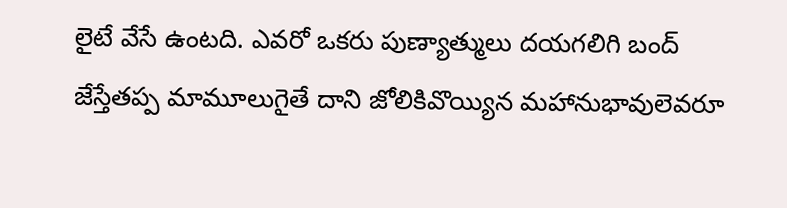లైటే వేసే ఉంటది. ఎవరో ఒకరు పుణ్యాత్ములు దయగలిగి బంద్ జేస్తేతప్ప మామూలుగైతే దాని జోలికివొయ్యిన మహానుభావులెవరూ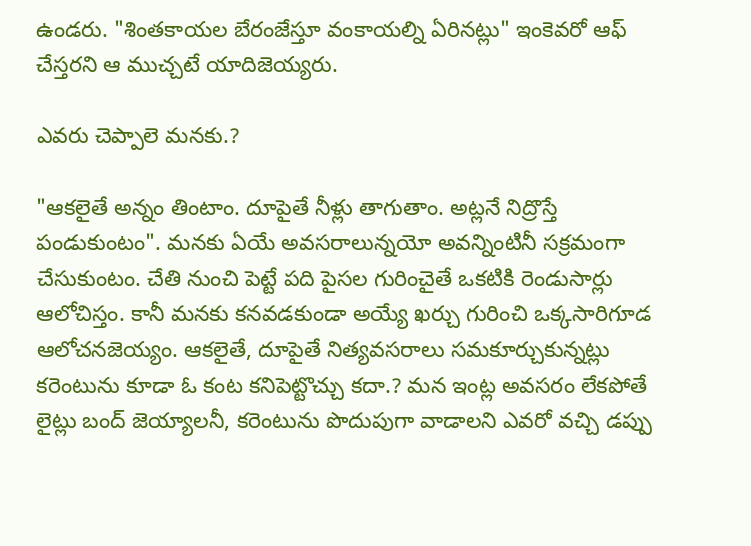ఉండరు. "శింతకాయల బేరంజేస్తూ వంకాయల్ని ఏరినట్లు" ఇంకెవరో ఆఫ్ చేస్తరని ఆ ముచ్చటే యాదిజెయ్యరు.

ఎవరు చెప్పాలె మనకు.?

"ఆకలైతే అన్నం తింటాం. దూపైతే నీళ్లు తాగుతాం. అట్లనే నిద్రొస్తే పండుకుంటం". మనకు ఏయే అవసరాలున్నయో అవన్నింటినీ సక్రమంగా చేసుకుంటం. చేతి నుంచి పెట్టే పది పైసల గురించైతే ఒకటికి రెండుసార్లు ఆలోచిస్తం. కానీ మనకు కనవడకుండా అయ్యే ఖర్చు గురించి ఒక్కసారిగూడ ఆలోచనజెయ్యం. ఆకలైతే, దూపైతే నిత్యవసరాలు సమకూర్చుకున్నట్లు కరెంటును కూడా ఓ కంట కనిపెట్టొచ్చు కదా.? మన ఇంట్ల అవసరం లేకపోతే లైట్లు బంద్ జెయ్యాలనీ, కరెంటును పొదుపుగా వాడాలని ఎవరో వచ్చి డప్పు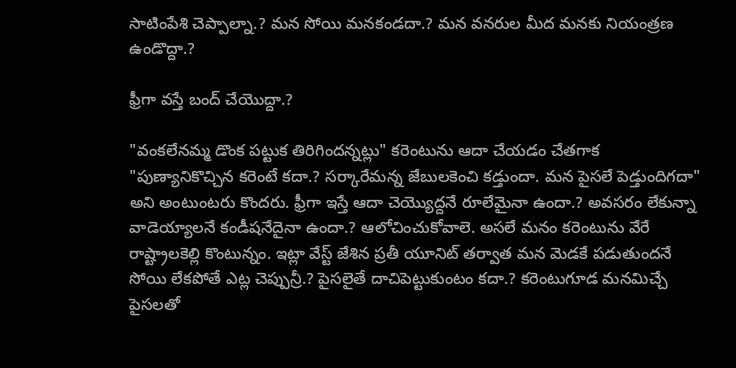సాటింపేశి చెప్పాల్నా.? మన సోయి మనకండదా.? మన వనరుల మీద మనకు నియంత్రణ ఉండొద్దా.?

ఫ్రీగా వస్తే బంద్ చేయొద్దా.?

"వంకలేనమ్మ డొంక పట్టుక తిరిగిందన్నట్లు" కరెంటును ఆదా చేయడం చేతగాక "పుణ్యానికొచ్చిన కరెంటే కదా.? సర్కారేమన్న జేబులకెంచి కడ్తుందా. మన పైసలే పెడ్తుందిగదా" అని అంటుంటరు కొందరు. ఫ్రీగా ఇస్తే ఆదా చెయ్యొద్దనే రూలేమైనా ఉందా.? అవసరం లేకున్నా వాడెయ్యాలనే కండీషనేదైనా ఉందా.? ఆలోచించుకోవాలె. అసలే మనం కరెంటును వేరే రాష్ట్రాలకెల్లి కొంటున్నం. ఇట్లా వేస్ట్ జేశిన ప్రతీ యూనిట్ తర్వాత మన మెడకే పడుతుందనే సోయి లేకపోతే ఎట్ల చెప్పున్రీ.? పైసలైతే దాచిపెట్టుకుంటం కదా.? కరెంటుగూడ మనమిచ్చే పైసలతో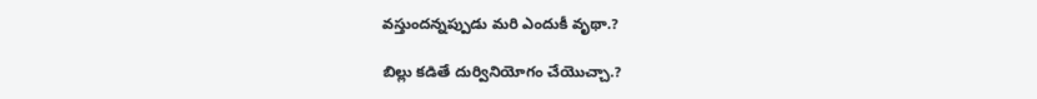వస్తుందన్నప్పుడు మరి ఎందుకీ వృథా.?

బిల్లు కడితే దుర్వినియోగం చేయొచ్చా.?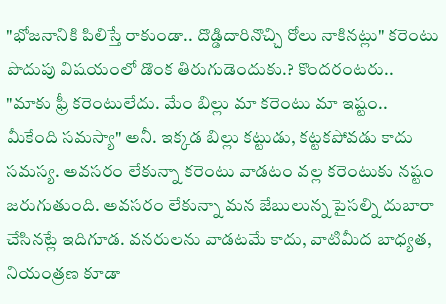"భోజనానికి పిలిస్తే రాకుండా.. దొడ్డిదారినొచ్చి రోలు నాకినట్లు" కరెంటు పొదుపు విషయంలో డొంక తిరుగుడెందుకు.? కొందరంటరు.. "మాకు ఫ్రీ కరెంటులేదు. మేం బిల్లు మా కరెంటు మా ఇష్టం.. మీకేంది సమస్యా" అనీ. ఇక్కడ బిల్లు కట్టుడు, కట్టకపోవడు కాదు సమస్య. అవసరం లేకున్నా కరెంటు వాడటం వల్ల కరెంటుకు నష్టం జరుగుతుంది. అవసరం లేకున్నా మన జేబులున్న పైసల్ని దుబారా చేసినట్లే ఇదిగూడ. వనరులను వాడటమే కాదు, వాటిమీద బాధ్యత, నియంత్రణ కూడా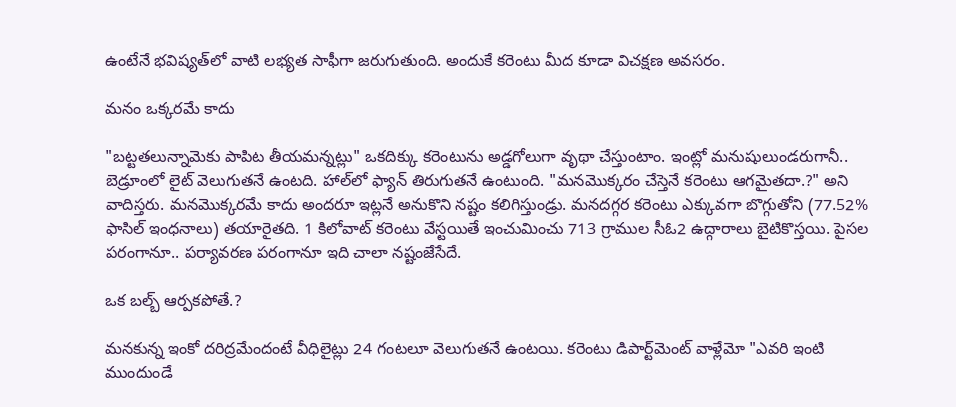ఉంటేనే భవిష్యత్‌లో వాటి లభ్యత సాఫీగా జరుగుతుంది. అందుకే కరెంటు మీద కూడా విచక్షణ అవసరం.

మనం ఒక్కరమే కాదు

"బట్టతలున్నామెకు పాపిట తీయమన్నట్లు" ఒకదిక్కు కరెంటును అడ్డగోలుగా వృథా చేస్తుంటాం. ఇంట్లో మనుషులుండరుగానీ.. బెడ్రూంలో లైట్ వెలుగుతనే ఉంటది. హాల్‌లో ఫ్యాన్ తిరుగుతనే ఉంటుంది. "మనమొక్కరం చేస్తెనే కరెంటు ఆగమైతదా.?" అని వాదిస్తరు. మనమొక్కరమే కాదు అందరూ ఇట్లనే అనుకొని నష్టం కలిగిస్తుండ్రు. మనదగ్గర కరెంటు ఎక్కువగా బొగ్గుతోని (77.52% ఫాసిల్ ఇంధనాలు) తయారైతది. 1 కిలోవాట్ కరెంటు వేస్టయితే ఇంచుమించు 713 గ్రాముల సీఓ2 ఉద్గారాలు బైటికొస్తయి. పైసల పరంగానూ.. పర్యావరణ పరంగానూ ఇది చాలా నష్టంజేసేదే.

ఒక బల్బ్ ఆర్పకపోతే.?

మనకున్న ఇంకో దరిద్రమేందంటే వీధిలైట్లు 24 గంటలూ వెలుగుతనే ఉంటయి. కరెంటు డిపార్ట్‌మెంట్ వాళ్లేమో "ఎవరి ఇంటి ముందుండే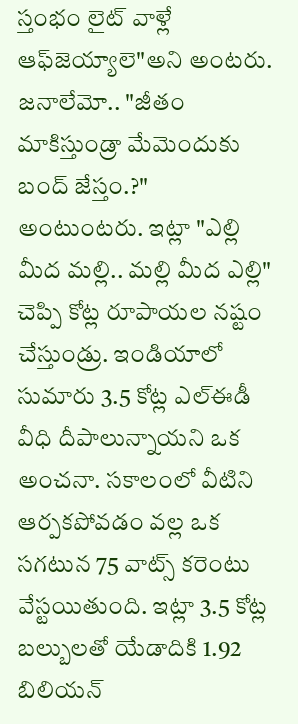స్తంభం లైట్ వాళ్లే ఆఫ్‌జెయ్యాలె"అని అంటరు. జనాలేమో.. "జీతం మాకిస్తుండ్రా మేమెందుకు బంద్ జేస్తం.?" అంటుంటరు. ఇట్లా "ఎల్లి మీద మల్లి.. మల్లి మీద ఎల్లి" చెప్పి కోట్ల రూపాయల నష్టం చేస్తుండ్రు. ఇండియాలో సుమారు 3.5 కోట్ల ఎల్ఈడీ వీధి దీపాలున్నాయని ఒక అంచనా. సకాలంలో వీటిని ఆర్పకపోవడం వల్ల ఒక సగటున 75 వాట్స్ కరెంటు వేస్టయితుంది. ఇట్లా 3.5 కోట్ల బల్బులతో యేడాదికి 1.92 బిలియన్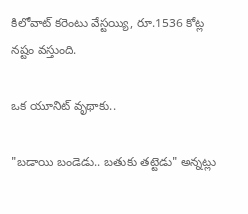కిలోవాట్ కరెంటు వేస్టయ్యి, రూ.1536 కోట్ల నష్టం వస్తుంది.

ఒక యూనిట్ వృథాకు..

"బడాయి బండెడు.. బతుకు తట్టెడు" అన్నట్లు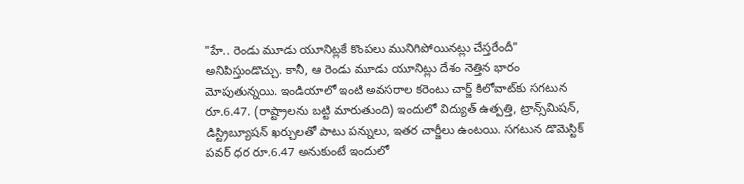"హే.. రెండు మూడు యూనిట్లకే కొంపలు మునిగిపోయినట్లు చేస్తరేందీ" అనిపిస్తుండొచ్చు. కానీ, ఆ రెండు మూడు యూనిట్లు దేశం నెత్తిన భారం మోపుతున్నయి. ఇండియాలో ఇంటి అవసరాల కరెంటు చార్జ్ కిలోవాట్‌కు సగటున రూ.6.47. (రాష్ట్రాలను బట్టి మారుతుంది) ఇందులో విద్యుత్ ఉత్పత్తి, ట్రాన్స్‌మిషన్, డిస్ట్రిబ్యూషన్ ఖర్చులతో పాటు పన్నులు, ఇతర చార్జీలు ఉంటయి. సగటున డొమెస్టిక్ పవర్ ధర రూ.6.47 అనుకుంటే ఇందులో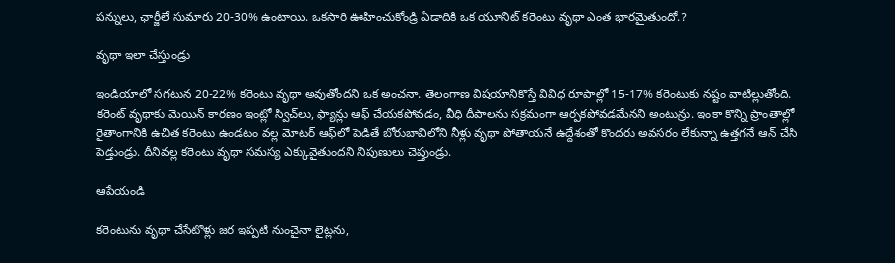పన్నులు, ఛార్జీలే సుమారు 20-30% ఉంటాయి. ఒకసారి ఊహించుకోండ్రి ఏడాదికి ఒక యూనిట్ కరెంటు వృథా ఎంత భారమైతుందో.?

వృథా ఇలా చేస్తుండ్రు

ఇండియాలో సగటున 20-22% కరెంటు వృథా అవుతోందని ఒక అంచనా. తెలంగాణ విషయానికొస్తే వివిధ రూపాల్లో 15-17% కరెంటుకు నష్టం వాటిల్లుతోంది. కరెంట్ వృథాకు మెయిన్ కారణం ఇంట్లో స్విచ్‌లు, ఫ్యాన్లు ఆఫ్ చేయకపోవడం, వీధి దీపాలను సక్రమంగా ఆర్పకపోవడమేనని అంటున్రు. ఇంకా కొన్ని ప్రాంతాల్లో రైతాంగానికి ఉచిత కరెంటు ఉండటం వల్ల మోటర్ ఆఫ్‌లో పెడితే బోరుబావిలోని నీళ్లు వృథా పోతాయనే ఉద్దేశంతో కొందరు అవసరం లేకున్నా ఉత్తగనే ఆన్ చేసి పెడ్తుండ్రు. దీనివల్ల కరెంటు వృథా సమస్య ఎక్కువైతుందని నిపుణులు చెప్తుండ్రు.

ఆపేయండి

కరెంటును వృథా చేసేటొళ్లు జర ఇప్పటి నుంచైనా లైట్లను,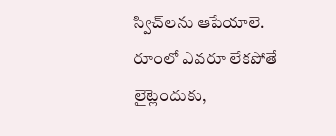స్విచ్‌లను ఆపేయాలె. రూంలో ఎవరూ లేకపోతే లైట్లెందుకు,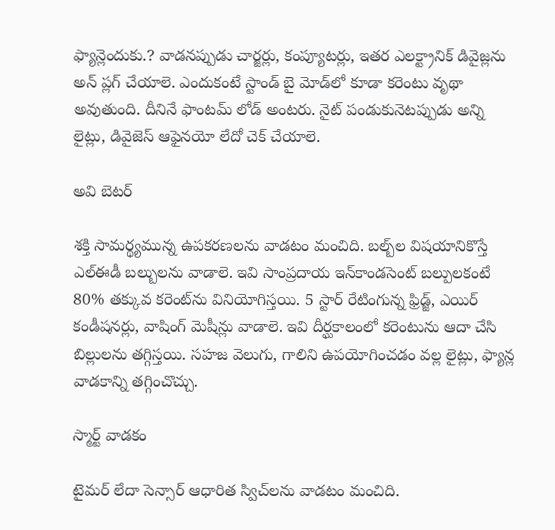ఫ్యాన్లెందుకు.? వాడనప్పుడు చార్జర్లు, కంప్యూటర్లు, ఇతర ఎలక్ట్రానిక్ డివైజ్లను అన్ ప్లగ్ చేయాలె. ఎందుకంటే స్టాండ్ బై మోడ్‌లో కూడా కరెంటు వృథా అవుతుంది. దీనినే ఫాంటమ్ లోడ్ అంటరు. నైట్ పండుకునెటప్పుడు అన్ని లైట్లు, డివైజెస్ ఆఫైనయో లేదో చెక్ చేయాలె.

అవి బెటర్

శక్తి సామర్థ్యమున్న ఉపకరణలను వాడటం మంచిది. బల్బ్‌ల విషయానికొస్తే ఎల్ఈడీ బల్బులను వాడాలె. ఇవి సాంప్రదాయ ఇన్‌కాండసెంట్ బల్పులకంటే 80% తక్కువ కరెంట్‌ను వినియోగిస్తయి. 5 స్టార్ రేటింగున్న ఫ్రిడ్జ్, ఎయిర్ కండీషనర్లు, వాషింగ్ మెషీన్లు వాడాలె. ఇవి దీర్ఘకాలంలో కరెంటును ఆదా చేసి బిల్లులను తగ్గిస్తయి. సహజ వెలుగు, గాలిని ఉపయోగించడం వల్ల లైట్లు, ఫ్యాన్ల వాడకాన్ని తగ్గించొచ్చు.

స్మార్ట్ వాడకం

టైమర్ లేదా సెన్సార్ ఆధారిత స్విచ్‌లను వాడటం మంచిది.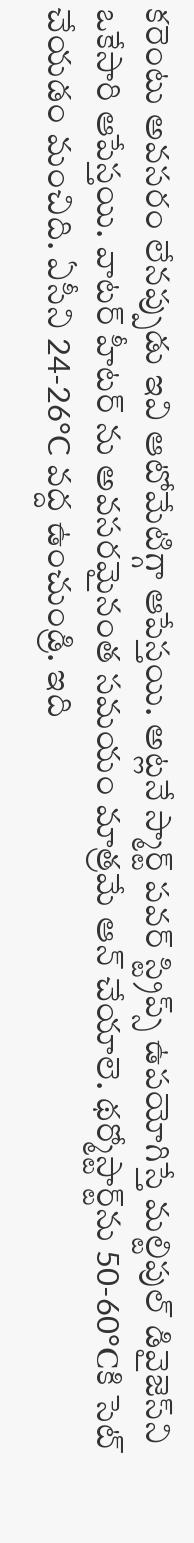కరెంటు అవసరం లేనప్పుడు ఇవి ఆటోమేటిగ్గా ఆపేస్తయి. అట్లనే స్మార్ట్ పవర్ స్ట్రిప్స్ ఉపయోగిస్తే మల్టిపుల్ డివైజెస్‌ని ఒకేసారి ఆపేస్తయి. వాటర్ హీటర్ ను అవసరమైనంత సమయం మాత్రమే ఆన్ చేయాలె. థర్మోస్టార్ట్‌ను 50-60°Cకి సెట్ చేయడం మంచిది. ఏసీని 24-26°C వద్ద ఉంచుండ్రి. ఇది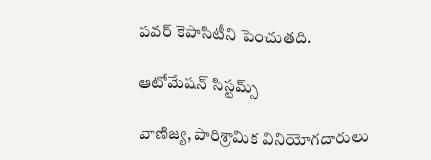పవర్ కెపాసిటీని పెంచుతది.

ఆటోమేషన్ సిస్టమ్స్

వాణిజ్య, పారిశ్రామిక వినియోగదారులు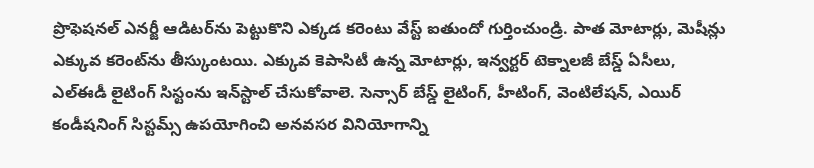ప్రొఫెషనల్ ఎనర్జీ ఆడిటర్‌ను పెట్టుకొని ఎక్కడ కరెంటు వేస్ట్ ఐతుందో గుర్తించుండ్రి. పాత మోటార్లు, మెషీన్లు ఎక్కువ కరెంట్‌ను తీస్కుంటయి. ఎక్కువ కెపాసిటీ ఉన్న మోటార్లు, ఇన్వర్టర్ టెక్నాలజీ బేస్డ్ ఏసీలు, ఎల్ఈడీ లైటింగ్ సిస్టంను ఇన్‌స్టాల్ చేసుకోవాలె. సెన్సార్ బేస్డ్ లైటింగ్, హీటింగ్, వెంటిలేషన్, ఎయిర్ కండీషనింగ్ సిస్టమ్స్ ఉపయోగించి అనవసర వినియోగాన్ని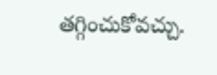తగ్గించుకోవచ్చు.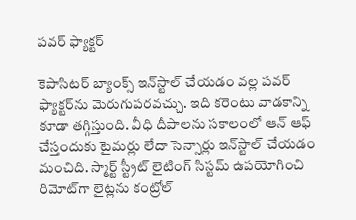పవర్ ఫ్యాక్టర్

కెపాసిటర్ బ్యాంక్స్ ఇన్‌స్టాల్ చేయడం వల్ల పవర్ ఫ్యాక్టర్‌ను మెరుగుపరవచ్చు. ఇది కరెంటు వాడకాన్ని కూడా తగ్గిస్తుంది. వీధి దీపాలను సకాలంలో ఆన్ ఆఫ్ చేస్తందుకు టైమర్లు లేదా సెన్సార్లు ఇన్‌స్టాల్ చేయడం మంచిది. స్మార్ట్ స్ట్రీట్ లైటింగ్ సిస్టమ్ ఉపయోగించి రిమోట్‌గా లైట్లను కంట్రోల్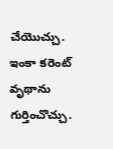చేయొచ్చు. ఇంకా కరెంట్ వృథాను గుర్తించొచ్చు.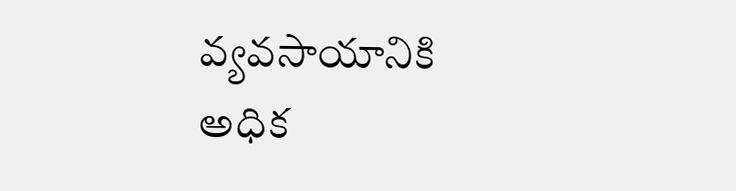వ్యవసాయానికి అధిక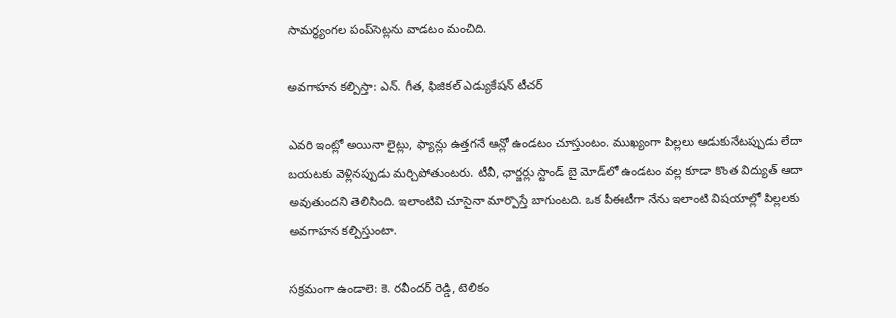సామర్థ్యంగల పంప్‌సెట్లను వాడటం మంచిది.

అవగాహన కల్పిస్తా: ఎన్. గీత, ఫిజికల్ ఎడ్యుకేషన్ టీచర్

ఎవరి ఇంట్లో అయినా లైట్లు, ఫ్యాన్లు ఉత్తగనే ఆన్లో ఉండటం చూస్తుంటం. ముఖ్యంగా పిల్లలు ఆడుకునేటప్పుడు లేదా బయటకు వెళ్లినప్పుడు మర్చిపోతుంటరు. టీవీ, ఛార్జర్లు స్టాండ్ బై మోడ్‌లో ఉండటం వల్ల కూడా కొంత విద్యుత్ ఆదా అవుతుందని తెలిసింది. ఇలాంటివి చూసైనా మార్పొస్తే బాగుంటది. ఒక పీఈటీగా నేను ఇలాంటి విషయాల్లో పిల్లలకు అవగాహన కల్పిస్తుంటా.

సక్రమంగా ఉండాలె: కె. రవీందర్ రెడ్డి, టెలికం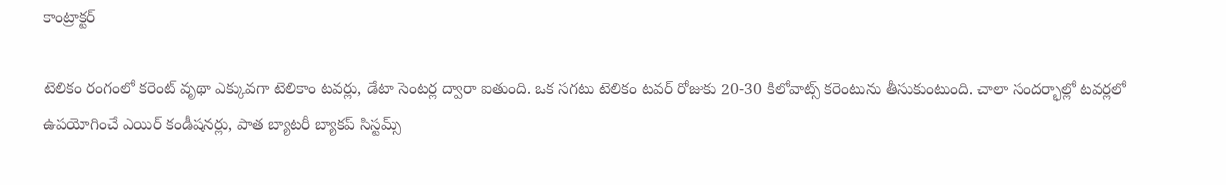కాంట్రాక్టర్

టెలికం రంగంలో కరెంట్ వృథా ఎక్కువగా టెలికాం టవర్లు, డేటా సెంటర్ల ద్వారా ఐతుంది. ఒక సగటు టెలికం టవర్ రోజుకు 20-30 కిలోవాట్స్ కరెంటును తీసుకుంటుంది. చాలా సందర్భాల్లో టవర్లలో ఉపయోగించే ఎయిర్ కండీషనర్లు, పాత బ్యాటరీ బ్యాకప్ సిస్టమ్స్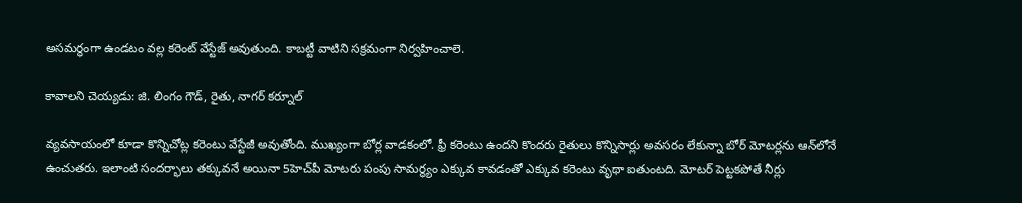అసమర్థంగా ఉండటం వల్ల కరెంట్ వేస్టేజ్ అవుతుంది. కాబట్టీ వాటిని సక్రమంగా నిర్వహించాలె.

కావాలని చెయ్యడు: జి. లింగం గౌడ్, రైతు, నాగర్ కర్నూల్

వ్యవసాయంలో కూడా కొన్నిచోట్ల కరెంటు వేస్టేజీ అవుతోంది. ముఖ్యంగా బోర్ల వాడకంలో. ఫ్రీ కరెంటు ఉందని కొందరు రైతులు కొన్నిసార్లు అవసరం లేకున్నా బోర్ మోటర్లను ఆన్‌లోనే ఉంచుతరు. ఇలాంటి సందర్భాలు తక్కువనే అయినా 5హెచ్‌పీ మోటరు పంపు సామర్థ్యం ఎక్కువ కావడంతో ఎక్కువ కరెంటు వృథా ఐతుంటది. మోటర్ పెట్టకపోతే నీర్లు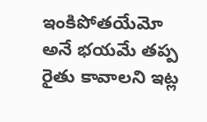ఇంకిపోతయేమో అనే భయమే తప్ప రైతు కావాలని ఇట్ల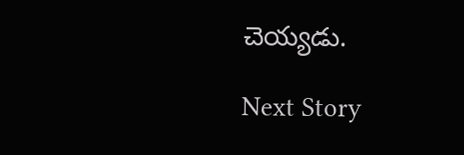చెయ్యడు.

Next Story